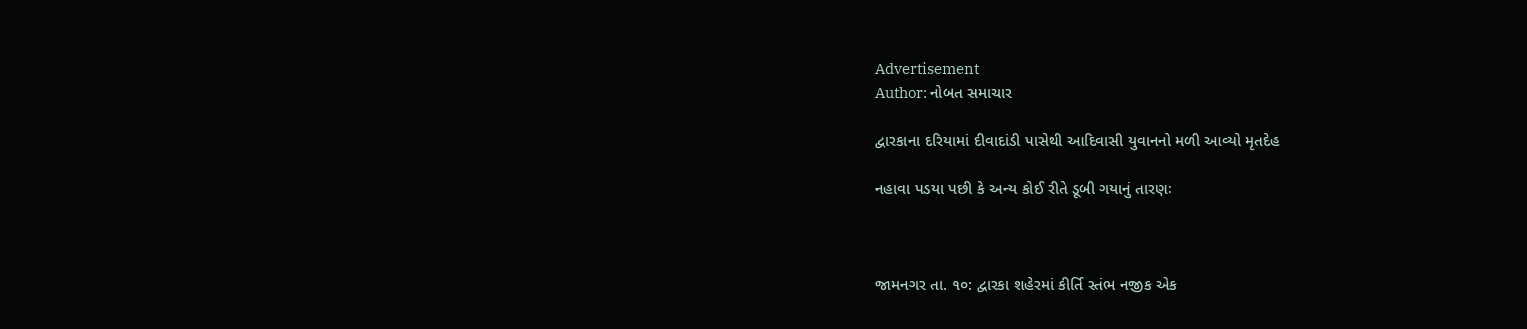Advertisement
Author: નોબત સમાચાર

દ્વારકાના દરિયામાં દીવાદાંડી પાસેથી આદિવાસી યુવાનનો મળી આવ્યો મૃતદેહ

નહાવા પડયા પછી કે અન્ય કોઈ રીતે ડૂબી ગયાનું તારણઃ



જામનગર તા. ૧૦: દ્વારકા શહેરમાં કીર્તિ સ્તંભ નજીક એક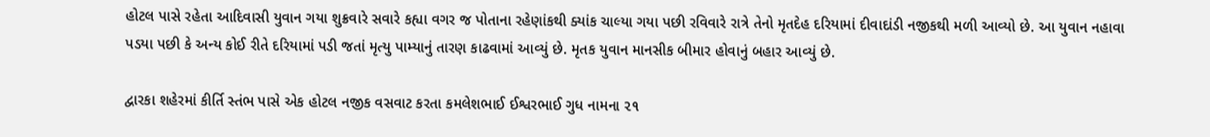હોટલ પાસે રહેતા આદિવાસી યુવાન ગયા શુક્રવારે સવારે કહ્યા વગર જ પોતાના રહેણાંકથી ક્યાંક ચાલ્યા ગયા પછી રવિવારે રાત્રે તેનો મૃતદેહ દરિયામાં દીવાદાંડી નજીકથી મળી આવ્યો છે. આ યુવાન નહાવા પડયા પછી કે અન્ય કોઈ રીતે દરિયામાં પડી જતાં મૃત્યુ પામ્યાનું તારણ કાઢવામાં આવ્યું છે. મૃતક યુવાન માનસીક બીમાર હોવાનું બહાર આવ્યું છે.

દ્વારકા શહેરમાં કીર્તિ સ્તંભ પાસે એક હોટલ નજીક વસવાટ કરતા કમલેશભાઈ ઈશ્વરભાઈ ગુધ નામના ૨૧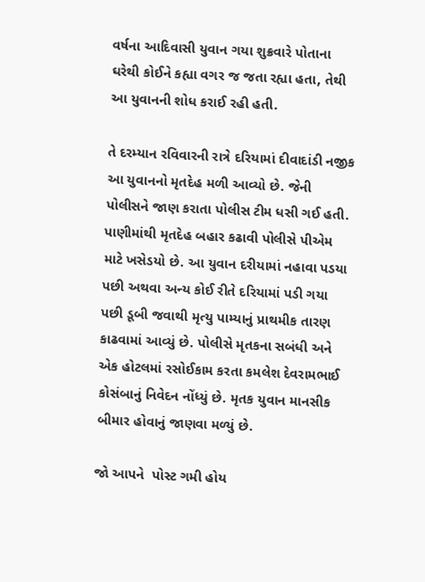વર્ષના આદિવાસી યુવાન ગયા શુક્રવારે પોતાના ઘરેથી કોઈને કહ્યા વગર જ જતા રહ્યા હતા, તેથી આ યુવાનની શોધ કરાઈ રહી હતી.

તે દરમ્યાન રવિવારની રાત્રે દરિયામાં દીવાદાંડી નજીક આ યુવાનનો મૃતદેહ મળી આવ્યો છે. જેની પોલીસને જાણ કરાતા પોલીસ ટીમ ધસી ગઈ હતી. પાણીમાંથી મૃતદેહ બહાર કઢાવી પોલીસે પીએમ માટે ખસેડયો છે. આ યુવાન દરીયામાં નહાવા પડયા પછી અથવા અન્ય કોઈ રીતે દરિયામાં પડી ગયા પછી ડૂબી જવાથી મૃત્યુ પામ્યાનું પ્રાથમીક તારણ કાઢવામાં આવ્યું છે. પોલીસે મૃતકના સબંધી અને એક હોટલમાં રસોઈકામ કરતા કમલેશ દેવરામભાઈ કોસંબાનું નિવેદન નોંધ્યું છે. મૃતક યુવાન માનસીક બીમાર હોવાનું જાણવા મળ્યું છે.

જો આપને  પોસ્ટ ગમી હોય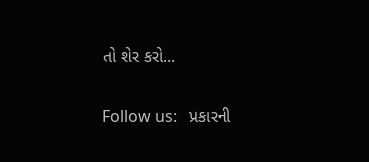તો શેર કરો...

Follow us:   પ્રકારની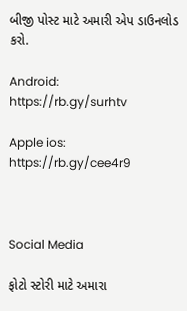બીજી પોસ્ટ માટે અમારી એપ ડાઉનલોડ કરો.

Android: https://rb.gy/surhtv

Apple ios: https://rb.gy/cee4r9



Social Media

ફોટો સ્ટોરી માટે અમારા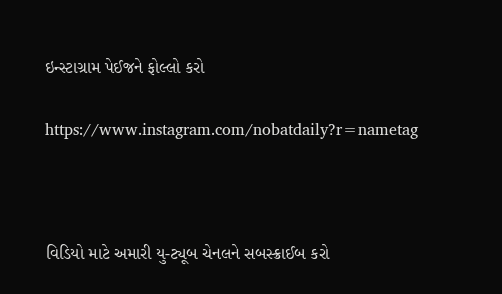ઇન્સ્ટાગ્રામ પેઈજને ફોલ્લો કરો

https://www.instagram.com/nobatdaily?r=nametag



વિડિયો માટે અમારી યુ-ટ્યૂબ ચેનલને સબસ્ક્રાઈબ કરો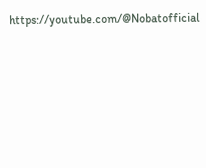https://youtube.com/@Nobatofficial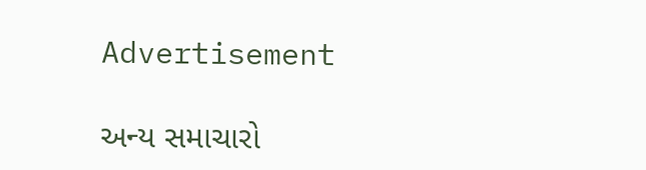Advertisement

અન્ય સમાચારો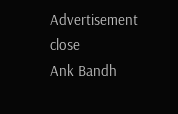Advertisement
close
Ank Bandh